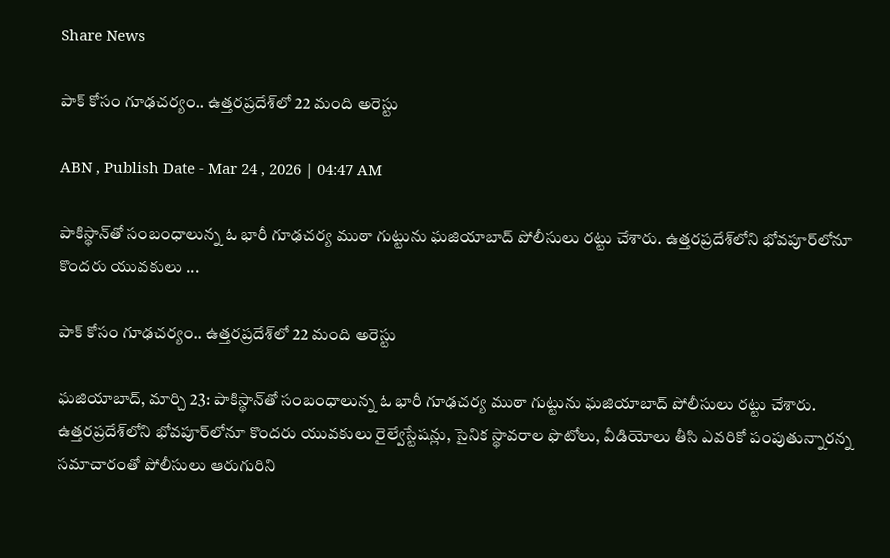Share News

పాక్‌ కోసం గూఢచర్యం.. ఉత్తరప్రదేశ్‌లో 22 మంది అరెస్టు

ABN , Publish Date - Mar 24 , 2026 | 04:47 AM

పాకిస్థాన్‌తో సంబంధాలున్న ఓ భారీ గూఢచర్య ముఠా గుట్టును ఘజియాబాద్‌ పోలీసులు రట్టు చేశారు. ఉత్తరప్రదేశ్‌లోని భోవపూర్‌లోనూ కొందరు యువకులు ...

పాక్‌ కోసం గూఢచర్యం.. ఉత్తరప్రదేశ్‌లో 22 మంది అరెస్టు

ఘజియాబాద్‌, మార్చి 23: పాకిస్థాన్‌తో సంబంధాలున్న ఓ భారీ గూఢచర్య ముఠా గుట్టును ఘజియాబాద్‌ పోలీసులు రట్టు చేశారు. ఉత్తరప్రదేశ్‌లోని భోవపూర్‌లోనూ కొందరు యువకులు రైల్వేస్టేషన్లు, సైనిక స్థావరాల ఫొటోలు, వీడియోలు తీసి ఎవరికో పంపుతున్నారన్న సమాచారంతో పోలీసులు ఆరుగురిని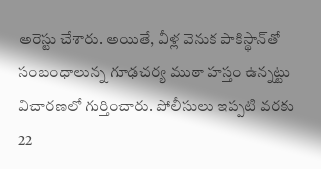అరెస్టు చేశారు. అయితే, వీళ్ల వెనుక పాకిస్థాన్‌తో సంబంధాలున్న గూఢచర్య ముఠా హస్తం ఉన్నట్టు విచారణలో గుర్తించారు. పోలీసులు ఇప్పటి వరకు 22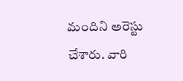మందిని అరెస్టు చేశారు. వారి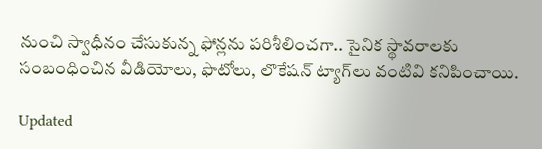నుంచి స్వాధీనం చేసుకున్న ఫోన్లను పరిశీలించగా.. సైనిక స్థావరాలకు సంబంధించిన వీడియోలు, ఫొటోలు, లొకేషన్‌ ట్యాగ్‌లు వంటివి కనిపించాయి.

Updated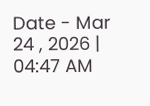Date - Mar 24 , 2026 | 04:47 AM